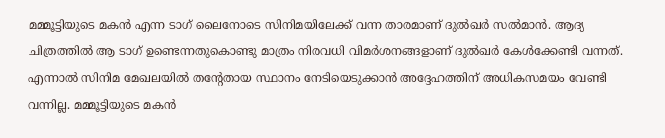മമ്മൂട്ടിയുടെ മകന്‍ എന്ന ടാഗ് ലൈനോടെ സിനിമയിലേക്ക് വന്ന താരമാണ് ദുല്‍ഖര്‍ സല്‍മാന്‍. ആദ്യ ചിത്രത്തില്‍ ആ ടാഗ് ഉണ്ടെന്നതുകൊണ്ടു മാത്രം നിരവധി വിമര്‍ശനങ്ങളാണ് ദുല്‍ഖര്‍ കേള്‍ക്കേണ്ടി വന്നത്. എന്നാല്‍ സിനിമ മേഖലയില്‍ തന്റേതായ സ്ഥാനം നേടിയെടുക്കാന്‍ അദ്ദേഹത്തിന് അധികസമയം വേണ്ടി വന്നില്ല. മമ്മൂട്ടിയുടെ മകന്‍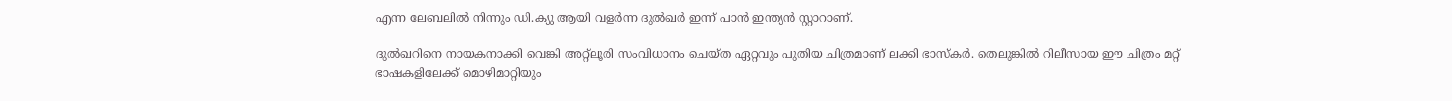എന്ന ലേബലില്‍ നിന്നും ഡി.ക്യു ആയി വളര്‍ന്ന ദുല്‍ഖര്‍ ഇന്ന് പാന്‍ ഇന്ത്യന്‍ സ്റ്റാറാണ്.

ദുല്‍ഖറിനെ നായകനാക്കി വെങ്കി അറ്റ്‌ലൂരി സംവിധാനം ചെയ്ത ഏറ്റവും പുതിയ ചിത്രമാണ് ലക്കി ഭാസ്‌കര്‍. തെലുങ്കില്‍ റിലീസായ ഈ ചിത്രം മറ്റ് ഭാഷകളിലേക്ക് മൊഴിമാറ്റിയും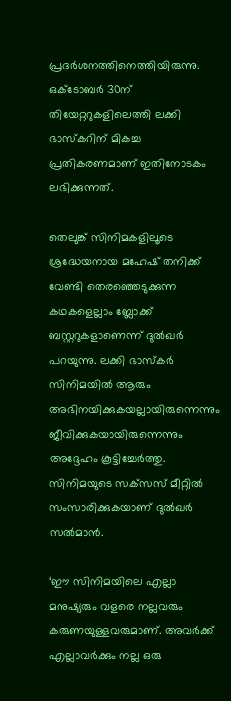പ്രദര്‍ശനത്തിനെത്തിയിരുന്നു. ഒക്ടോബര്‍ 30ന് തിയേറ്ററുകളിലെത്തി ലക്കി ഭാസ്‌കറിന് മികച്ച പ്രതികരണമാണ് ഇതിനോടകം ലഭിക്കുന്നത്.

തെലുങ്ക് സിനിമകളിലൂടെ ശ്രദ്ധേയനായ മഹേഷ് തനിക്ക് വേണ്ടി തെരഞ്ഞെടുക്കുന്ന കഥകളെല്ലാം ബ്ലോക്ക് ബസ്റ്ററുകളാണെന്ന് ദുല്‍ഖര്‍ പറയുന്നു. ലക്കി ഭാസ്‌കര്‍ സിനിമയില്‍ ആരും അഭിനയിക്കുകയല്ലായിരുന്നെന്നും ജീവിക്കുകയായിരുന്നെന്നും അദ്ദേഹം കൂട്ടിച്ചേര്‍ത്തു. സിനിമയുടെ സക്‌സസ് മീറ്റില്‍ സംസാരിക്കുകയാണ് ദുല്‍ഖര്‍ സല്‍മാന്‍.

‘ഈ സിനിമയിലെ എല്ലാ മനുഷ്യരും വളരെ നല്ലവരും കരുണയുള്ളവരുമാണ്. അവര്‍ക്ക് എല്ലാവര്‍ക്കും നല്ല ഒരു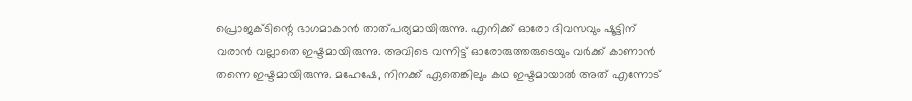പ്രൊജക്ടിന്റെ ഭാഗമാകാന്‍ താത്പര്യമായിരുന്നു. എനിക്ക് ഓരോ ദിവസവും ഷൂട്ടിന് വരാന്‍ വല്ലാതെ ഇഷ്ടമായിരുന്നു. അവിടെ വന്നിട്ട് ഓരോരുത്തരുടെയും വര്‍ക്ക് കാണാന്‍ തന്നെ ഇഷ്ടമായിരുന്നു. മഹേഷേ, നിനക്ക് ഏതെങ്കിലും കഥ ഇഷ്ടമായാല്‍ അത് എന്നോട്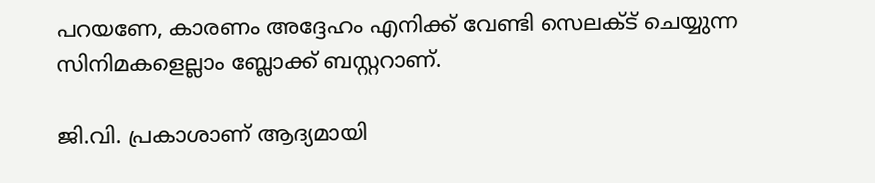പറയണേ, കാരണം അദ്ദേഹം എനിക്ക് വേണ്ടി സെലക്ട് ചെയ്യുന്ന സിനിമകളെല്ലാം ബ്ലോക്ക് ബസ്റ്ററാണ്.

ജി.വി. പ്രകാശാണ് ആദ്യമായി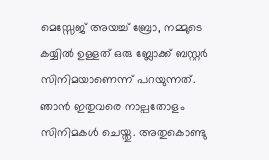മെസ്സേജ് അയച്ച് ബ്രോ, നമ്മുടെ കയ്യില്‍ ഉള്ളത് ഒരു ബ്ലോക്ക് ബസ്റ്റര്‍ സിനിമയാണെന്ന് പറയുന്നത്. ഞാന്‍ ഇതുവരെ നാല്പതോളം സിനിമകള്‍ ചെയ്തു. അതുകൊണ്ടു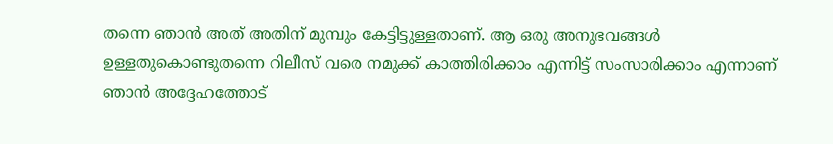തന്നെ ഞാന്‍ അത് അതിന് മുമ്പും കേട്ടിട്ടുള്ളതാണ്. ആ ഒരു അനുഭവങ്ങള്‍ ഉള്ളതുകൊണ്ടുതന്നെ റിലീസ് വരെ നമുക്ക് കാത്തിരിക്കാം എന്നിട്ട് സംസാരിക്കാം എന്നാണ് ഞാന്‍ അദ്ദേഹത്തോട്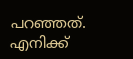പറഞ്ഞത്. എനിക്ക്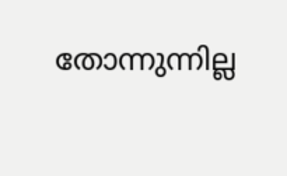തോന്നുന്നില്ല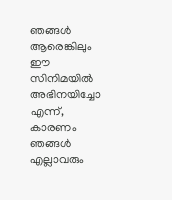ഞങ്ങള്‍ ആരെങ്കിലും ഈ സിനിമയില്‍ അഭിനയിച്ചോ എന്ന്, കാരണം ഞങ്ങള്‍ എല്ലാവരും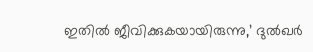ഇതില്‍ ജീവിക്കുകയായിരുന്നു,’ ദുല്‍ഖര്‍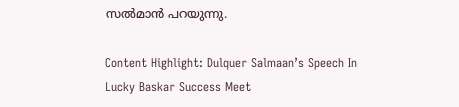സല്‍മാന്‍ പറയുന്നു.

Content Highlight: Dulquer Salmaan’s Speech In Lucky Baskar Success Meet